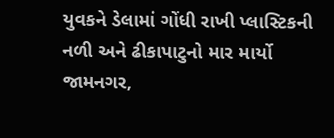યુવકને ડેલામાં ગોંધી રાખી પ્લાસ્ટિકની
નળી અને ઢીકાપાટુનો માર માર્યો
જામનગર,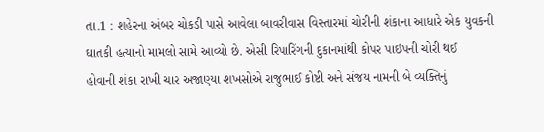તા.1 : શહેરના અંબર ચોકડી પાસે આવેલા બાવરીવાસ વિસ્તારમાં ચોરીની શંકાના આધારે એક યુવકની
ઘાતકી હત્યાનો મામલો સામે આવ્યો છે. એસી રિપારિંગની દુકાનમાંથી કોપર પાઇપની ચોરી થઈ
હોવાની શંકા રાખી ચાર અજાણ્યા શખસોએ રાજુભાઈ કોષ્ટી અને સંજય નામની બે વ્યક્તિનું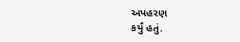અપહરણ
કર્યું હતું.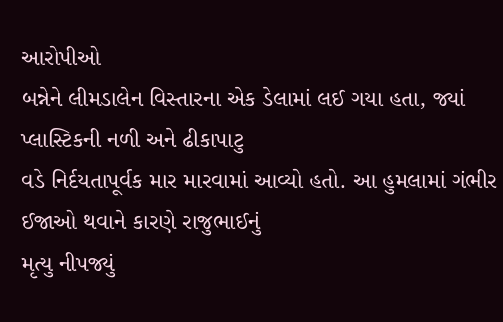આરોપીઓ
બન્નેને લીમડાલેન વિસ્તારના એક ડેલામાં લઈ ગયા હતા, જ્યાં પ્લાસ્ટિકની નળી અને ઢીકાપાટુ
વડે નિર્દયતાપૂર્વક માર મારવામાં આવ્યો હતો. આ હુમલામાં ગંભીર ઈજાઓ થવાને કારણે રાજુભાઈનું
મૃત્યુ નીપજ્યું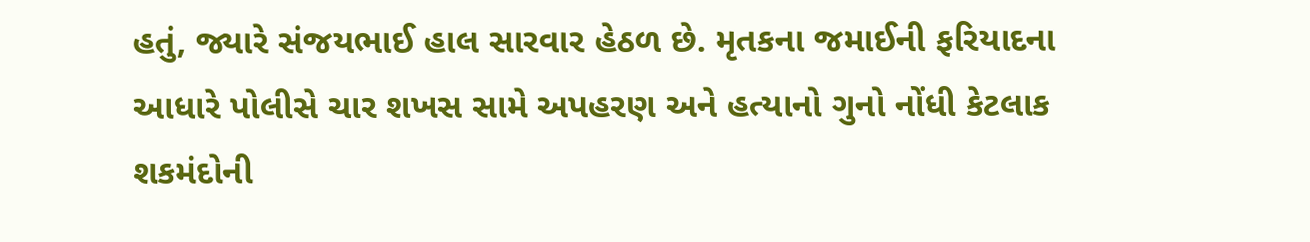હતું, જ્યારે સંજયભાઈ હાલ સારવાર હેઠળ છે. મૃતકના જમાઈની ફરિયાદના
આધારે પોલીસે ચાર શખસ સામે અપહરણ અને હત્યાનો ગુનો નોંધી કેટલાક શકમંદોની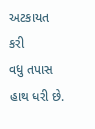અટકાયત કરી
વધુ તપાસ હાથ ધરી છે.